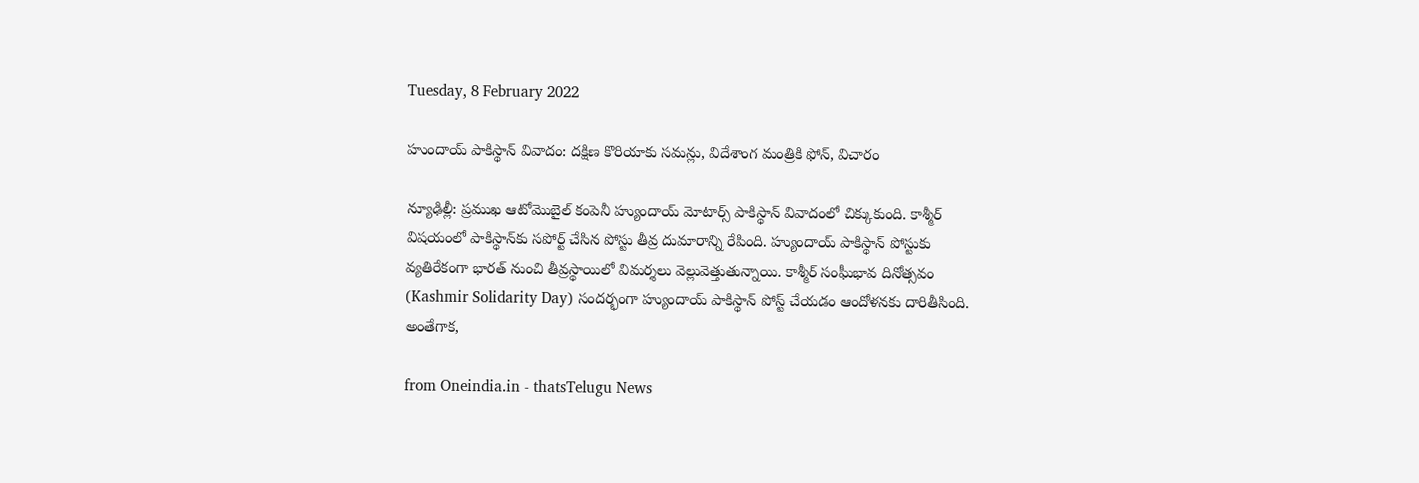Tuesday, 8 February 2022

హుందాయ్ పాకిస్థాన్ వివాదం: దక్షిణ కొరియాకు సమన్లు, విదేశాంగ మంత్రికి ఫోన్, విచారం

న్యూఢిల్లీ: ప్రముఖ ఆటోమొబైల్ కంపెనీ హ్యుందాయ్ మోటార్స్ పాకిస్థాన్ వివాదంలో చిక్కుకుంది. కాశ్మీర్ విషయంలో పాకిస్థాన్‌కు సపోర్ట్ చేసిన పోస్టు తీవ్ర దుమారాన్ని రేపింది. హ్యుందాయ్ పాకిస్థాన్ పోస్టుకు వ్యతిరేకంగా భారత్ నుంచి తీవ్రస్థాయిలో విమర్శలు వెల్లువెత్తుతున్నాయి. కాశ్మీర్ సంఘీభావ దినోత్సవం (Kashmir Solidarity Day) సందర్భంగా హ్యుందాయ్ పాకిస్థాన్ పోస్ట్‌ చేయడం ఆందోళనకు దారితీసింది. అంతేగాక,

from Oneindia.in - thatsTelugu News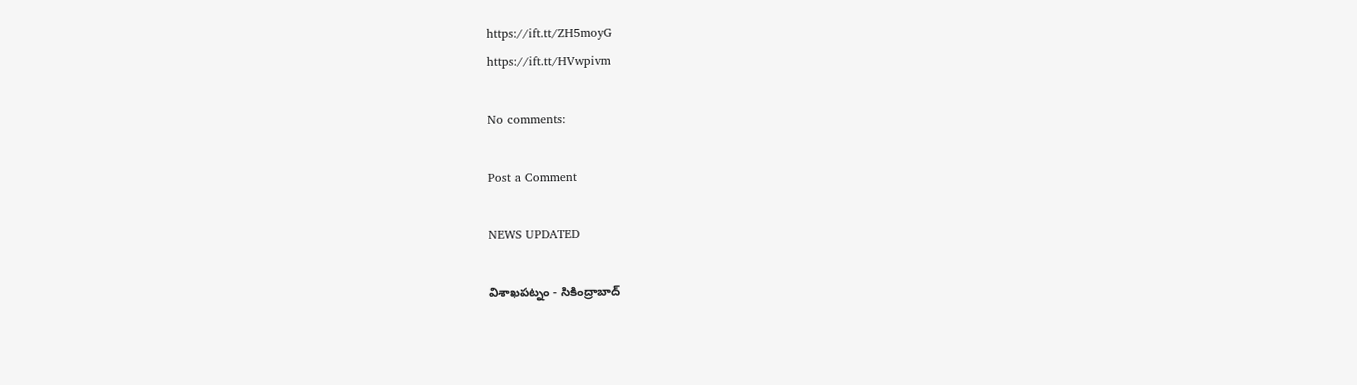https://ift.tt/ZH5moyG
https://ift.tt/HVwpivm

No comments:

Post a Comment

NEWS UPDATED

విశాఖపట్నం - సికింద్రాబాద్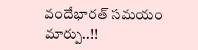వందేభారత్ సమయం మార్పు..!!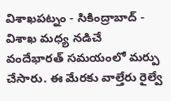విశాఖపట్నం - సికింద్రాబాద్ - విశాఖ మధ్య నడిచే వందేభారత్ సమయంలో మర్పు చేసారు. ఈ మేరకు వాల్తేరు రైల్వే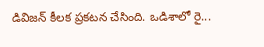డివిజన్ కీలక ప్రకటన చేసింది. ఒడిశాలో రై...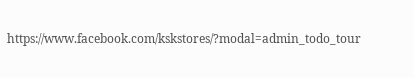https://www.facebook.com/kskstores/?modal=admin_todo_tour